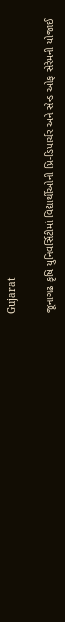Gujarat

જૂનાગઢ કૃષિ યુનિવર્સિટીમાં વિદ્યાર્થીઓની પ્રિ-ડિપાર્ચર અને સેન્ડ ઓફ સેરેમની યોજાઈ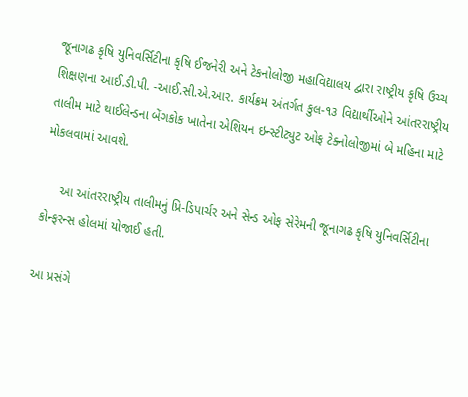જૂનાગઢ કૃષિ યુનિવર્સિટીના કૃષિ ઈજનેરી અને ટેકનોલોજી મહાવિદ્યાલય દ્વારા રાષ્ટ્રીય કૃષિ ઉચ્ચ શિક્ષણના આઈ.ડી.પી. -આઈ.સી.એ.આર. કાર્યક્રમ અંતર્ગત કુલ-૧૩ વિદ્યાર્થીઓને આંતરરાષ્ટ્રીય તાલીમ માટે થાઈલેન્ડના બેંગકોક ખાતેના એશિયન ઇન્સ્ટીટ્યુટ ઓફ ટેક્નોલોજીમાં બે મહિના માટે મોકલવામાં આવશે.

     આ આંતરરાષ્ટ્રીય તાલીમનું પ્રિ-ડિપાર્ચર અને સેન્ડ ઓફ સેરેમની જૂનાગઢ કૃષિ યુનિવર્સિટીના કોન્ફરન્સ હોલમાં યોજાઈ હતી.

આ પ્રસંગે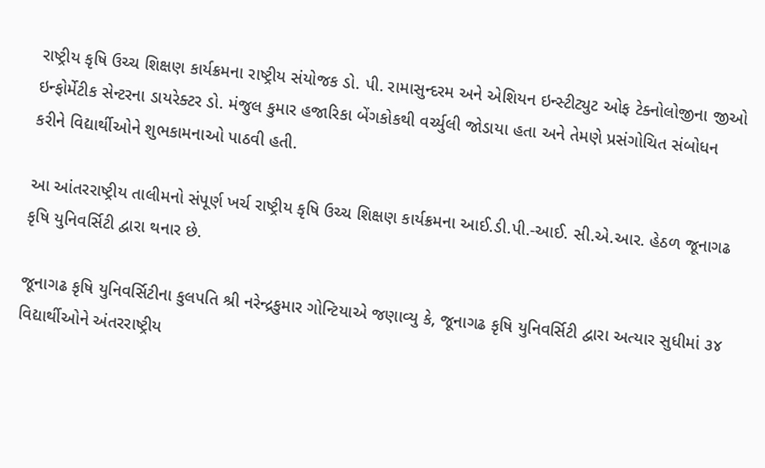રાષ્ટ્રીય કૃષિ ઉચ્ચ શિક્ષણ કાર્યક્રમના રાષ્ટ્રીય સંયોજક ડો. પી. રામાસુન્દરમ અને એશિયન ઇન્સ્ટીટ્યુટ ઓફ ટેક્નોલોજીના જીઓ ઇન્ફોર્મેટીક સેન્ટરના ડાયરેક્ટર ડો. મંજુલ કુમાર હજારિકા બેંગકોકથી વર્ચ્યુલી જોડાયા હતા અને તેમણે પ્રસંગોચિત સંબોધન કરીને વિદ્યાર્થીઓને શુભકામનાઓ પાઠવી હતી.

આ આંતરરાષ્ટ્રીય તાલીમનો સંપૂર્ણ ખર્ચ રાષ્ટ્રીય કૃષિ ઉચ્ચ શિક્ષણ કાર્યક્રમના આઈ.ડી.પી.-આઈ. સી.એ.આર. હેઠળ જૂનાગઢ કૃષિ યુનિવર્સિટી દ્વારા થનાર છે.

જૂનાગઢ કૃષિ યુનિવર્સિટીના કુલપતિ શ્રી નરેન્દ્રકુમાર ગોન્ટિયાએ જણાવ્યુ કે, જૂનાગઢ કૃષિ યુનિવર્સિટી દ્વારા અત્યાર સુધીમાં ૩૪ વિદ્યાર્થીઓને અંતરરાષ્ટ્રીય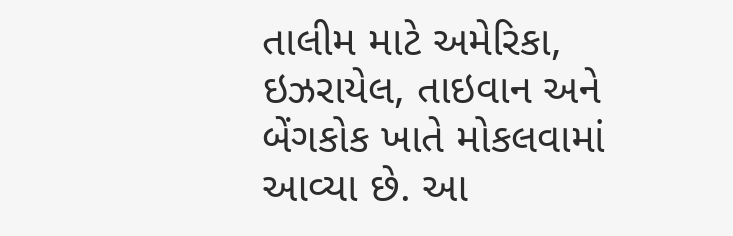તાલીમ માટે અમેરિકા, ઇઝરાયેલ, તાઇવાન અને બેંગકોક ખાતે મોકલવામાં આવ્યા છે. આ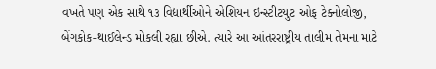વખતે પણ એક સાથે ૧૩ વિદ્યાર્થીઓને એશિયન ઇન્સ્ટીટયુટ ઓફ ટેક્નોલોજી, બેંગકોક-થાઈલેન્ડ મોકલી રહ્યા છીએ. ત્યારે આ આંતરરાષ્ટ્રીય તાલીમ તેમના માટે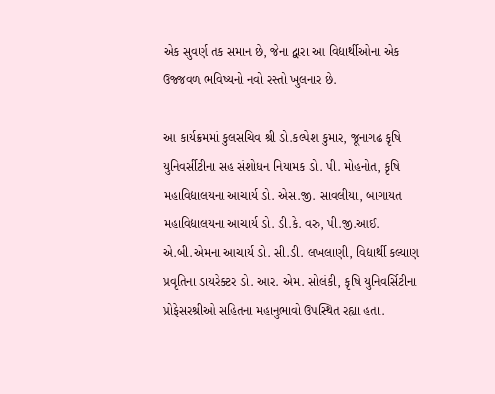એક સુવર્ણ તક સમાન છે, જેના દ્વારા આ વિદ્યાર્થીઓના એક ઉજ્જવળ ભવિષ્યનો નવો રસ્તો ખુલનાર છે.

આ કાર્યક્રમમાં કુલસચિવ શ્રી ડો.કલ્પેશ કુમાર, જૂનાગઢ કૃષિ યુનિવર્સીટીના સહ સંશોધન નિયામક ડો. પી. મોહનોત, કૃષિ મહાવિદ્યાલયના આચાર્ય ડો. એસ.જી. સાવલીયા, બાગાયત મહાવિદ્યાલયના આચાર્ય ડો. ડી.કે. વરુ, પી.જી.આઈ. એ.બી.એમના આચાર્ય ડો. સી.ડી. લખલાણી, વિદ્યાર્થી કલ્યાણ પ્રવૃતિના ડાયરેક્ટર ડો. આર. એમ. સોલંકી, કૃષિ યુનિવર્સિટીના પ્રોફેસરશ્રીઓ સહિતના મહાનુભાવો ઉપસ્થિત રહ્યા હતા.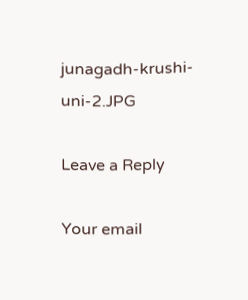junagadh-krushi-uni-2.JPG

Leave a Reply

Your email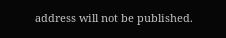address will not be published.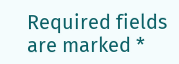Required fields are marked *